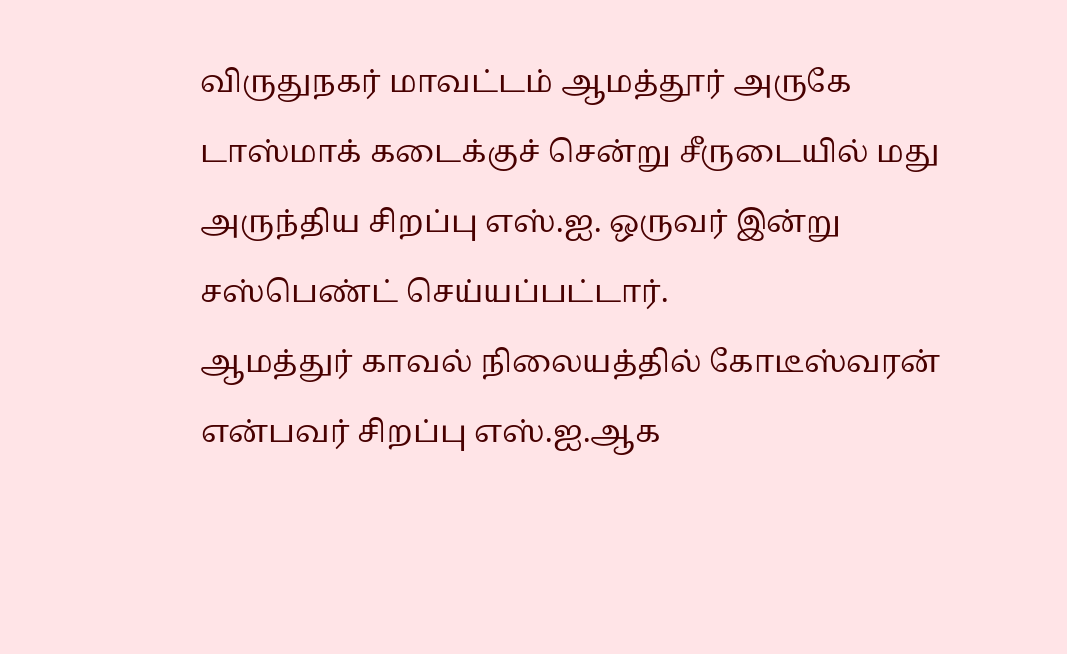விருதுநகர் மாவட்டம் ஆமத்தூர் அருகே டாஸ்மாக் கடைக்குச் சென்று சீருடையில் மது அருந்திய சிறப்பு எஸ்.ஐ. ஒருவர் இன்று சஸ்பெண்ட் செய்யப்பட்டார்.
ஆமத்துர் காவல் நிலையத்தில் கோடீஸ்வரன் என்பவர் சிறப்பு எஸ்.ஐ.ஆக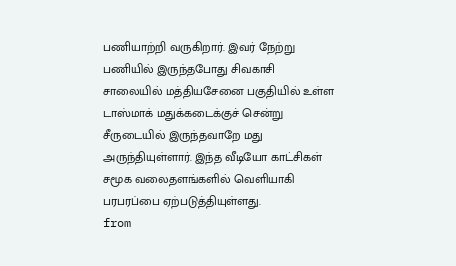பணியாற்றி வருகிறார். இவர் நேற்று பணியில் இருந்தபோது சிவகாசி சாலையில் மத்தியசேனை பகுதியில் உள்ள டாஸ்மாக் மதுக்கடைக்குச் சென்று சீருடையில் இருந்தவாறே மது அருந்தியுள்ளார். இந்த வீடியோ காட்சிகள் சமூக வலைதளங்களில் வெளியாகி பரபரப்பை ஏற்படுத்தியுள்ளது.
from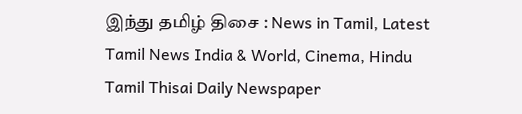இந்து தமிழ் திசை : News in Tamil, Latest Tamil News India & World, Cinema, Hindu Tamil Thisai Daily Newspaper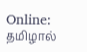Online: தமிழால்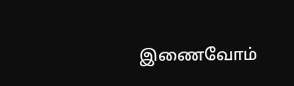இணைவோம்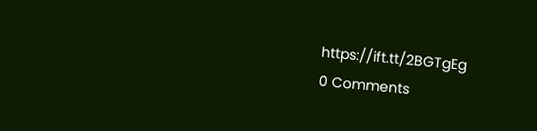https://ift.tt/2BGTgEg
0 Comments